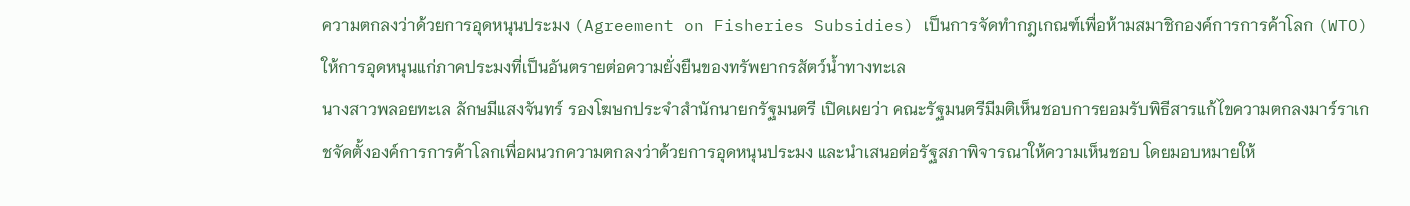ความตกลงว่าด้วยการอุดหนุนประมง (Agreement on Fisheries Subsidies) เป็นการจัดทำกฎเกณฑ์เพื่อห้ามสมาชิกองค์การการค้าโลก (WTO) ให้การอุดหนุนแก่ภาคประมงที่เป็นอันตรายต่อความยั่งยืนของทรัพยากรสัตว์น้ำทางทะเล
นางสาวพลอยทะเล ลักษมีแสงจันทร์ รองโฆษกประจำสำนักนายกรัฐมนตรี เปิดเผยว่า คณะรัฐมนตรีมีมติเห็นชอบการยอมรับพิธีสารแก้ไขความตกลงมาร์ราเกชจัดตั้งองค์การการค้าโลกเพื่อผนวกความตกลงว่าด้วยการอุดหนุนประมง และนำเสนอต่อรัฐสภาพิจารณาให้ความเห็นชอบ โดยมอบหมายให้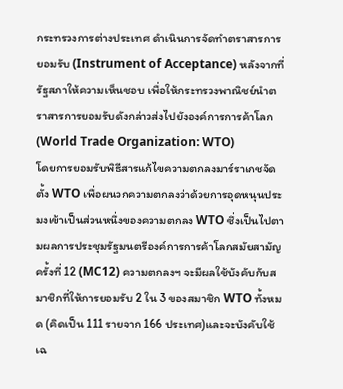กระทรวงการต่างประเทศ ดำเนินการจัดทำตราสารการยอมรับ (Instrument of Acceptance) หลังจากที่รัฐสภาให้ความเห็นชอบ เพื่อให้กระทรวงพาณิชย์นำตราสารการยอมรับดังกล่าวส่งไปยังองค์การการค้าโลก (World Trade Organization: WTO)
โดยการยอมรับพิธีสารแก้ไขความตกลงมาร์ราเกชจัดตั้ง WTO เพื่อผนวกความตกลงว่าด้วยการอุดหนุนประมงเข้าเป็นส่วนหนึ่งของความตกลง WTO ซึ่งเป็นไปตามผลการประชุมรัฐมนตรีองค์การการค้าโลกสมัยสามัญ ครั้งที่ 12 (MC12) ความตกลงฯ จะมีผลใช้บังคับกับสมาชิกที่ให้การยอมรับ 2 ใน 3 ของสมาชิก WTO ทั้งหมด (คิดเป็น 111 รายจาก 166 ประเทศ)และจะบังคับใช้เฉ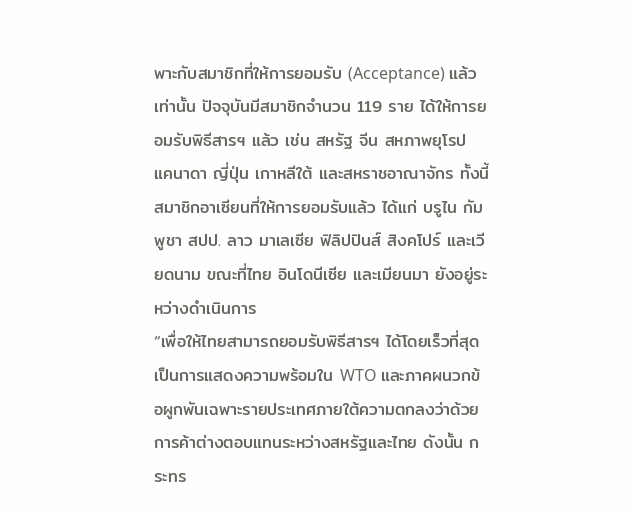พาะกับสมาชิกที่ให้การยอมรับ (Acceptance) แล้วเท่านั้น ปัจจุบันมีสมาชิกจำนวน 119 ราย ได้ให้การยอมรับพิธีสารฯ แล้ว เช่น สหรัฐ จีน สหภาพยุโรป แคนาดา ญี่ปุ่น เกาหลีใต้ และสหราชอาณาจักร ทั้งนี้ สมาชิกอาเซียนที่ให้การยอมรับแล้ว ได้แก่ บรูไน กัมพูชา สปป. ลาว มาเลเซีย ฟิลิปปินส์ สิงคโปร์ และเวียดนาม ขณะที่ไทย อินโดนีเซีย และเมียนมา ยังอยู่ระหว่างดำเนินการ
“เพื่อให้ไทยสามารถยอมรับพิธีสารฯ ได้โดยเร็วที่สุด เป็นการแสดงความพร้อมใน WTO และภาคผนวกข้อผูกพันเฉพาะรายประเทศภายใต้ความตกลงว่าด้วยการค้าต่างตอบแทนระหว่างสหรัฐและไทย ดังนั้น กระทร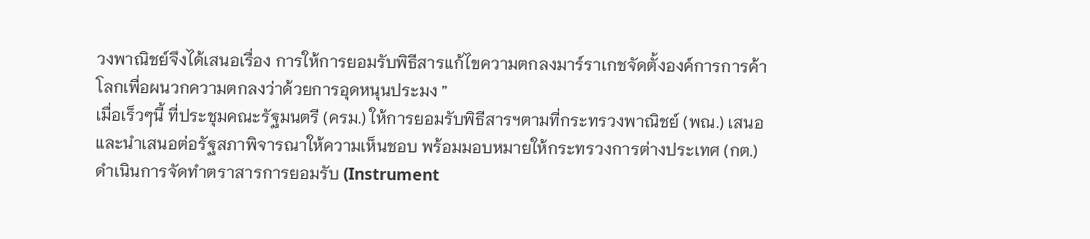วงพาณิชย์จึงได้เสนอเรื่อง การให้การยอมรับพิธีสารแก้ไขความตกลงมาร์ราเกชจัดตั้งองค์การการค้าโลกเพื่อผนวกความตกลงว่าด้วยการอุดหนุนประมง ”
เมื่อเร็วๆนี้ ที่ประชุมคณะรัฐมนตรี (ครม.) ให้การยอมรับพิธีสารฯตามที่กระทรวงพาณิชย์ (พณ.) เสนอ และนำเสนอต่อรัฐสภาพิจารณาให้ความเห็นชอบ พร้อมมอบหมายให้กระทรวงการต่างประเทศ (กต.) ดำเนินการจัดทำตราสารการยอมรับ (Instrument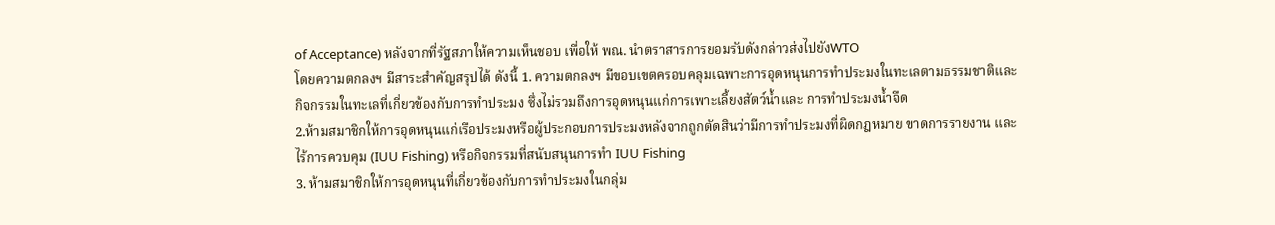of Acceptance) หลังจากที่รัฐสภาให้ความเห็นชอบ เพื่อให้ พณ. นำตราสารการยอมรับดังกล่าวส่งไปยังWTO
โดยความตกลงฯ มีสาระสำคัญสรุปได้ ดังนี้ 1. ความตกลงฯ มีขอบเขตครอบคลุมเฉพาะการอุดหนุนการทำประมงในทะเลตามธรรมชาติและกิจกรรมในทะเลที่เกี่ยวข้องกับการทำประมง ซึ่งไม่รวมถึงการอุดหนุนแก่การเพาะเลี้ยงสัตว์น้ำและ การทำประมงน้ำจืด
2.ห้ามสมาชิกให้การอุดหนุนแก่เรือประมงหรือผู้ประกอบการประมงหลังจากถูกตัดสินว่ามีการทำประมงที่ผิดกฎหมาย ขาดการรายงาน และไร้การควบคุม (IUU Fishing) หรือกิจกรรมที่สนับสนุนการทำ IUU Fishing
3. ห้ามสมาชิกให้การอุดหนุนที่เกี่ยวข้องกับการทำประมงในกลุ่ม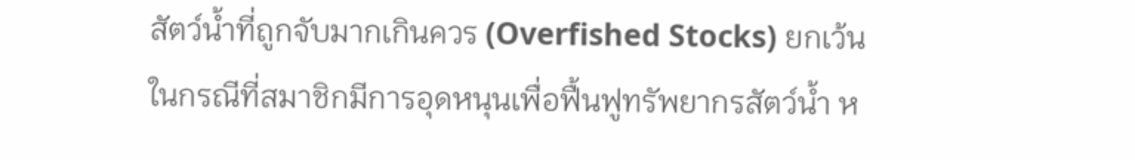สัตว์น้ำที่ถูกจับมากเกินควร (Overfished Stocks) ยกเว้นในกรณีที่สมาชิกมีการอุดหนุนเพื่อฟื้นฟูทรัพยากรสัตว์น้ำ ห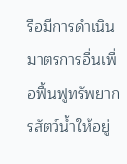รือมีการดำเนินมาตรการอื่นเพื่อฟื้นฟูทรัพยากรสัตว์น้ำให้อยู่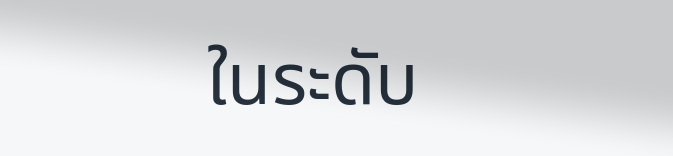ในระดับ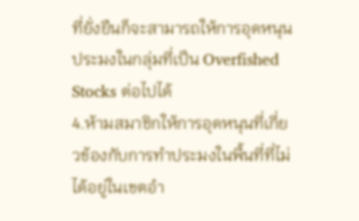ที่ยั่งยืนก็จะสามารถให้การอุดหนุนประมงในกลุ่มที่เป็น Overfished Stocks ต่อไปได้
4.ห้ามสมาชิกให้การอุดหนุนที่เกี่ยวข้องกับการทำประมงในพื้นที่ที่ไม่ได้อยู่ในเขตอำ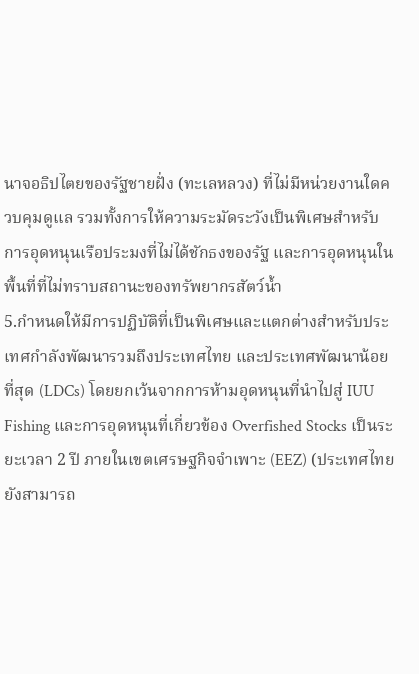นาจอธิปไตยของรัฐชายฝั่ง (ทะเลหลวง) ที่ไม่มีหน่วยงานใดควบคุมดูแล รวมทั้งการให้ความระมัดระวังเป็นพิเศษสำหรับการอุดหนุนเรือประมงที่ไม่ได้ชักธงของรัฐ และการอุดหนุนในพื้นที่ที่ไม่ทราบสถานะของทรัพยากรสัตว์น้ำ
5.กำหนดให้มีการปฏิบัติที่เป็นพิเศษและแตกต่างสำหรับประเทศกำลังพัฒนารวมถึงประเทศไทย และประเทศพัฒนาน้อยที่สุด (LDCs) โดยยกเว้นจากการห้ามอุดหนุนที่นำไปสู่ IUU Fishing และการอุดหนุนที่เกี่ยวข้อง Overfished Stocks เป็นระยะเวลา 2 ปี ภายในเขตเศรษฐกิจจำเพาะ (EEZ) (ประเทศไทย ยังสามารถ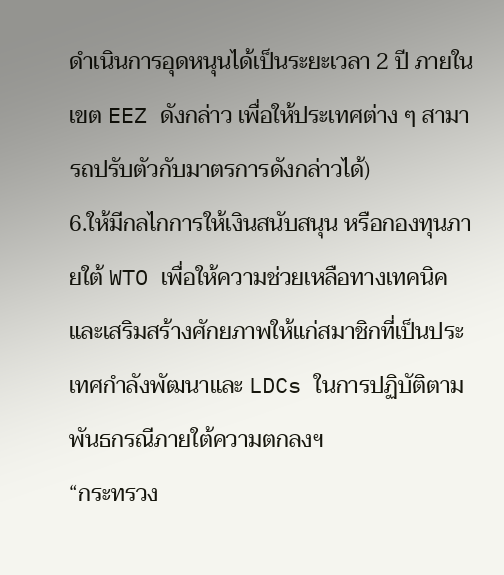ดำเนินการอุดหนุนได้เป็นระยะเวลา 2 ปี ภายใน เขต EEZ ดังกล่าว เพื่อให้ประเทศต่าง ๆ สามารถปรับตัวกับมาตรการดังกล่าวได้)
6.ให้มีกลไกการให้เงินสนับสนุน หรือกองทุนภายใต้ WTO เพื่อให้ความช่วยเหลือทางเทคนิคและเสริมสร้างศักยภาพให้แก่สมาชิกที่เป็นประเทศกำลังพัฒนาและ LDCs ในการปฏิบัติตามพันธกรณีภายใต้ความตกลงฯ
“กระทรวง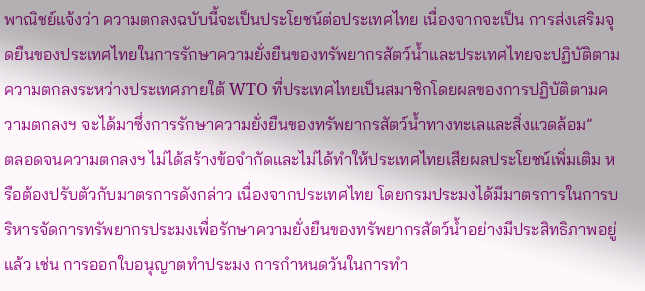พาณิชย์แจ้งว่า ความตกลงฉบับนี้จะเป็นประโยชน์ต่อประเทศไทย เนื่องจากจะเป็น การส่งเสริมจุดยืนของประเทศไทยในการรักษาความยั่งยืนของทรัพยากรสัตว์น้ำและประเทศไทยจะปฏิบัติตาม ความตกลงระหว่างประเทศภายใต้ WTO ที่ประเทศไทยเป็นสมาชิกโดยผลของการปฏิบัติตามความตกลงฯ จะได้มาซึ่งการรักษาความยั่งยืนของทรัพยากรสัตว์น้ำทางทะเลและสิ่งแวดล้อม”
ตลอดจนความตกลงฯ ไม่ได้สร้างข้อจำกัดและไม่ได้ทำให้ประเทศไทยเสียผลประโยชน์เพิ่มเติม หรือต้องปรับตัวกับมาตรการดังกล่าว เนื่องจากประเทศไทย โดยกรมประมงได้มีมาตรการในการบริหารจัดการทรัพยากรประมงเพื่อรักษาความยั่งยืนของทรัพยากรสัตว์น้ำอย่างมีประสิทธิภาพอยู่แล้ว เช่น การออกใบอนุญาตทำประมง การกำหนดวันในการทำ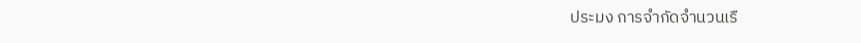ประมง การจำกัดจำนวนเรื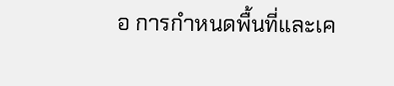อ การกำหนดพื้นที่และเค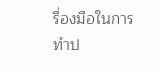รื่องมือในการทำป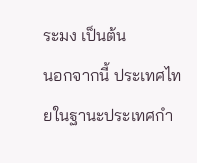ระมง เป็นต้น
นอกจากนี้ ประเทศไทยในฐานะประเทศกำ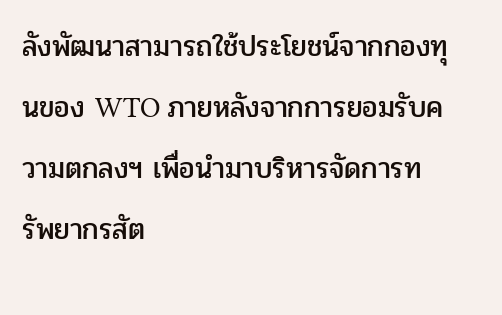ลังพัฒนาสามารถใช้ประโยชน์จากกองทุนของ WTO ภายหลังจากการยอมรับความตกลงฯ เพื่อนำมาบริหารจัดการทรัพยากรสัต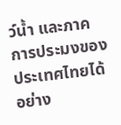ว์น้ำ และภาคการประมงของประเทศไทยได้อย่าง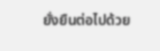ยั่งยืนต่อไปด้วย